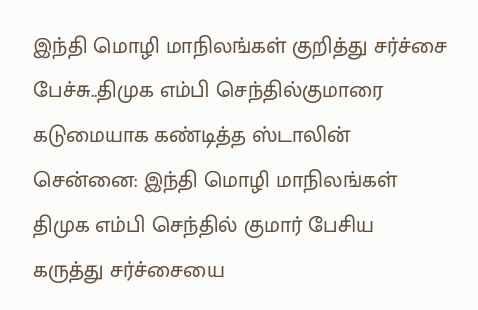இந்தி மொழி மாநிலங்கள் குறித்து சர்ச்சை பேச்சு..திமுக எம்பி செந்தில்குமாரை கடுமையாக கண்டித்த ஸ்டாலின்
சென்னை: இந்தி மொழி மாநிலங்கள் திமுக எம்பி செந்தில் குமார் பேசிய கருத்து சர்ச்சையை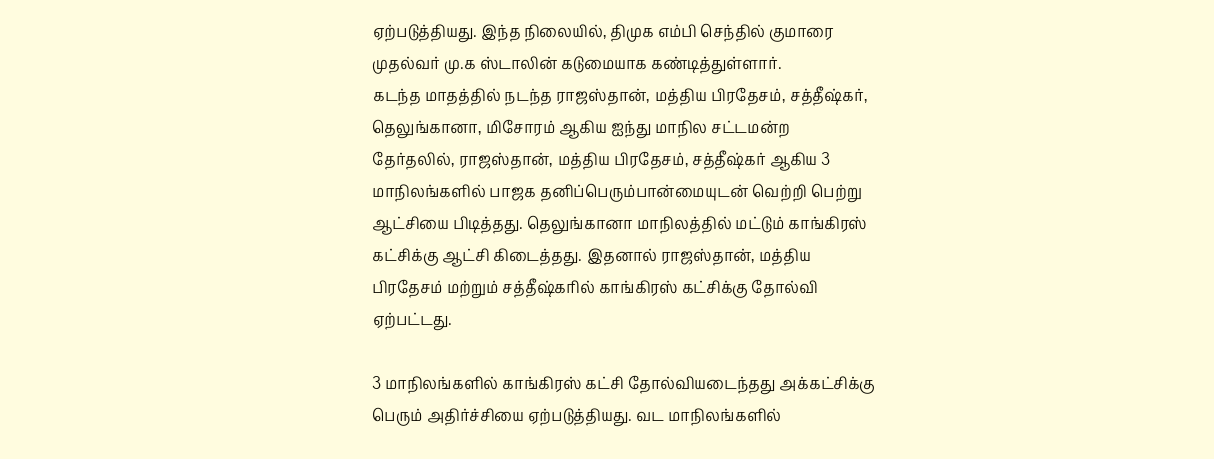ஏற்படுத்தியது. இந்த நிலையில், திமுக எம்பி செந்தில் குமாரை முதல்வர் மு.க ஸ்டாலின் கடுமையாக கண்டித்துள்ளார்.
கடந்த மாதத்தில் நடந்த ராஜஸ்தான், மத்திய பிரதேசம், சத்தீஷ்கர், தெலுங்கானா, மிசோரம் ஆகிய ஐந்து மாநில சட்டமன்ற தேர்தலில், ராஜஸ்தான், மத்திய பிரதேசம், சத்தீஷ்கர் ஆகிய 3 மாநிலங்களில் பாஜக தனிப்பெரும்பான்மையுடன் வெற்றி பெற்று ஆட்சியை பிடித்தது. தெலுங்கானா மாநிலத்தில் மட்டும் காங்கிரஸ் கட்சிக்கு ஆட்சி கிடைத்தது. இதனால் ராஜஸ்தான், மத்திய பிரதேசம் மற்றும் சத்தீஷ்கரில் காங்கிரஸ் கட்சிக்கு தோல்வி ஏற்பட்டது.

3 மாநிலங்களில் காங்கிரஸ் கட்சி தோல்வியடைந்தது அக்கட்சிக்கு பெரும் அதிர்ச்சியை ஏற்படுத்தியது. வட மாநிலங்களில்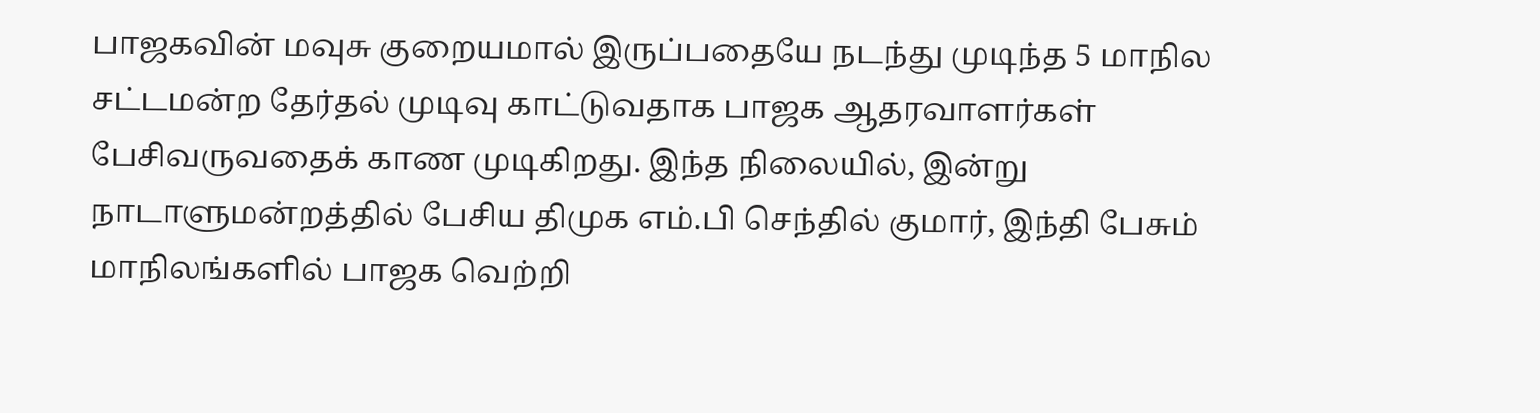பாஜகவின் மவுசு குறையமால் இருப்பதையே நடந்து முடிந்த 5 மாநில சட்டமன்ற தேர்தல் முடிவு காட்டுவதாக பாஜக ஆதரவாளர்கள் பேசிவருவதைக் காண முடிகிறது. இந்த நிலையில், இன்று நாடாளுமன்றத்தில் பேசிய திமுக எம்.பி செந்தில் குமார், இந்தி பேசும் மாநிலங்களில் பாஜக வெற்றி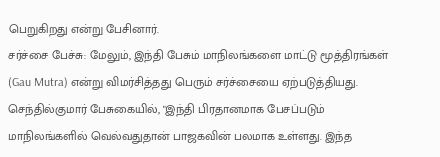பெறுகிறது என்று பேசினார்.
சர்ச்சை பேச்சு: மேலும், இந்தி பேசும் மாநிலங்களை மாட்டு மூத்திரங்கள் (Gau Mutra) என்று விமர்சித்தது பெரும் சர்ச்சையை ஏற்படுத்தியது. செந்தில்குமார் பேசுகையில், "இந்தி பிரதானமாக பேசப்படும் மாநிலங்களில் வெல்வதுதான் பாஜகவின் பலமாக உள்ளது. இந்த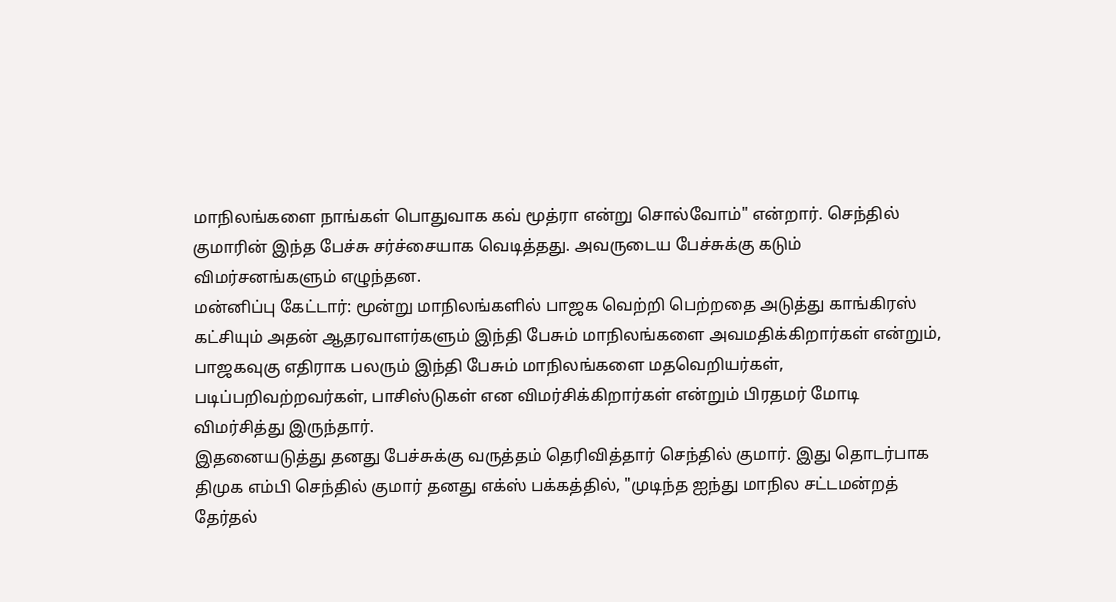மாநிலங்களை நாங்கள் பொதுவாக கவ் மூத்ரா என்று சொல்வோம்" என்றார். செந்தில் குமாரின் இந்த பேச்சு சர்ச்சையாக வெடித்தது. அவருடைய பேச்சுக்கு கடும் விமர்சனங்களும் எழுந்தன.
மன்னிப்பு கேட்டார்: மூன்று மாநிலங்களில் பாஜக வெற்றி பெற்றதை அடுத்து காங்கிரஸ் கட்சியும் அதன் ஆதரவாளர்களும் இந்தி பேசும் மாநிலங்களை அவமதிக்கிறார்கள் என்றும், பாஜகவுகு எதிராக பலரும் இந்தி பேசும் மாநிலங்களை மதவெறியர்கள், படிப்பறிவற்றவர்கள், பாசிஸ்டுகள் என விமர்சிக்கிறார்கள் என்றும் பிரதமர் மோடி விமர்சித்து இருந்தார்.
இதனையடுத்து தனது பேச்சுக்கு வருத்தம் தெரிவித்தார் செந்தில் குமார். இது தொடர்பாக திமுக எம்பி செந்தில் குமார் தனது எக்ஸ் பக்கத்தில், "முடிந்த ஐந்து மாநில சட்டமன்றத் தேர்தல்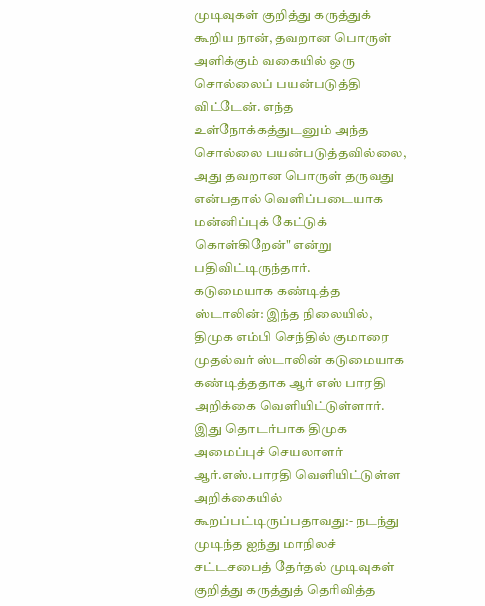முடிவுகள் குறித்து கருத்துக் கூறிய நான், தவறான பொருள் அளிக்கும் வகையில் ஒரு சொல்லைப் பயன்படுத்தி விட்டேன். எந்த உள்நோக்கத்துடனும் அந்த சொல்லை பயன்படுத்தவில்லை, அது தவறான பொருள் தருவது என்பதால் வெளிப்படையாக மன்னிப்புக் கேட்டுக் கொள்கிறேன்" என்று பதிவிட்டிருந்தார்.
கடுமையாக கண்டித்த ஸ்டாலின்: இந்த நிலையில், திமுக எம்பி செந்தில் குமாரை முதல்வர் ஸ்டாலின் கடுமையாக கண்டித்ததாக ஆர் எஸ் பாரதி அறிக்கை வெளியிட்டுள்ளார். இது தொடர்பாக திமுக அமைப்புச் செயலாளர் ஆர்.எஸ்.பாரதி வெளியிட்டுள்ள அறிக்கையில் கூறப்பட்டிருப்பதாவது:- நடந்து முடிந்த ஐந்து மாநிலச் சட்டசபைத் தேர்தல் முடிவுகள் குறித்து கருத்துத் தெரிவித்த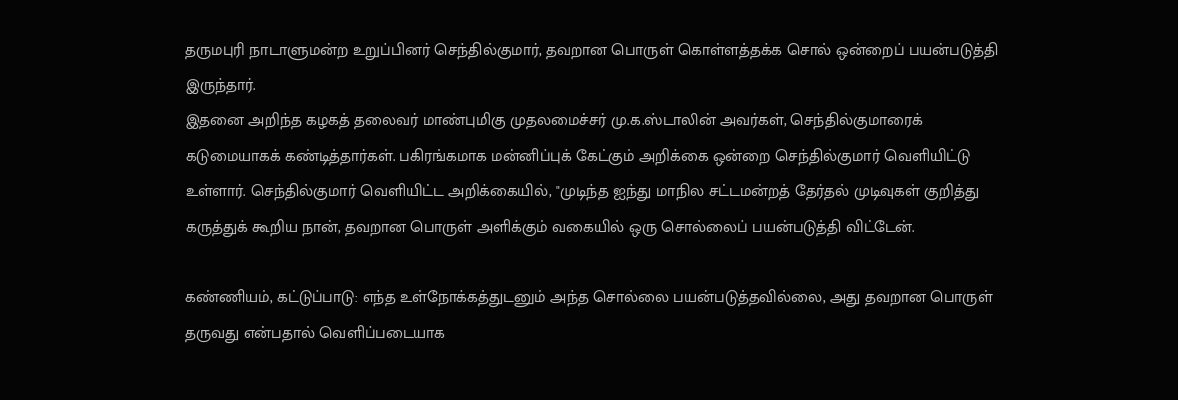தருமபுரி நாடாளுமன்ற உறுப்பினர் செந்தில்குமார், தவறான பொருள் கொள்ளத்தக்க சொல் ஒன்றைப் பயன்படுத்தி இருந்தார்.
இதனை அறிந்த கழகத் தலைவர் மாண்புமிகு முதலமைச்சர் மு.க.ஸ்டாலின் அவர்கள், செந்தில்குமாரைக் கடுமையாகக் கண்டித்தார்கள். பகிரங்கமாக மன்னிப்புக் கேட்கும் அறிக்கை ஒன்றை செந்தில்குமார் வெளியிட்டு உள்ளார். செந்தில்குமார் வெளியிட்ட அறிக்கையில், "முடிந்த ஐந்து மாநில சட்டமன்றத் தேர்தல் முடிவுகள் குறித்து கருத்துக் கூறிய நான், தவறான பொருள் அளிக்கும் வகையில் ஒரு சொல்லைப் பயன்படுத்தி விட்டேன்.

கண்ணியம், கட்டுப்பாடு: எந்த உள்நோக்கத்துடனும் அந்த சொல்லை பயன்படுத்தவில்லை, அது தவறான பொருள் தருவது என்பதால் வெளிப்படையாக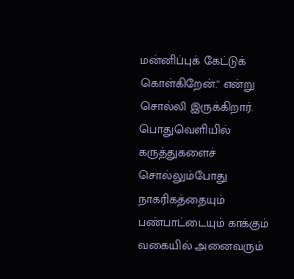மன்னிப்புக் கேட்டுக் கொள்கிறேன்." என்று சொல்லி இருக்கிறார். பொதுவெளியில் கருத்துகளைச் சொல்லும்போது நாகரிகத்தையும் பண்பாட்டையும் காக்கும் வகையில் அனைவரும்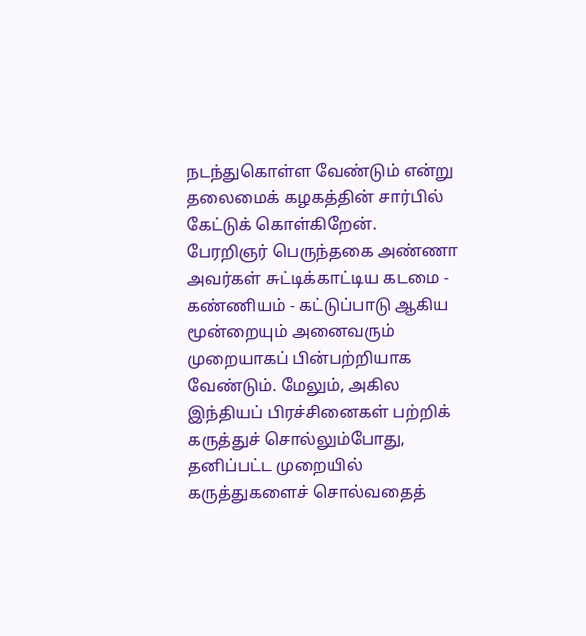நடந்துகொள்ள வேண்டும் என்று தலைமைக் கழகத்தின் சார்பில் கேட்டுக் கொள்கிறேன்.
பேரறிஞர் பெருந்தகை அண்ணா அவர்கள் சுட்டிக்காட்டிய கடமை - கண்ணியம் - கட்டுப்பாடு ஆகிய மூன்றையும் அனைவரும் முறையாகப் பின்பற்றியாக வேண்டும். மேலும், அகில இந்தியப் பிரச்சினைகள் பற்றிக் கருத்துச் சொல்லும்போது, தனிப்பட்ட முறையில் கருத்துகளைச் சொல்வதைத்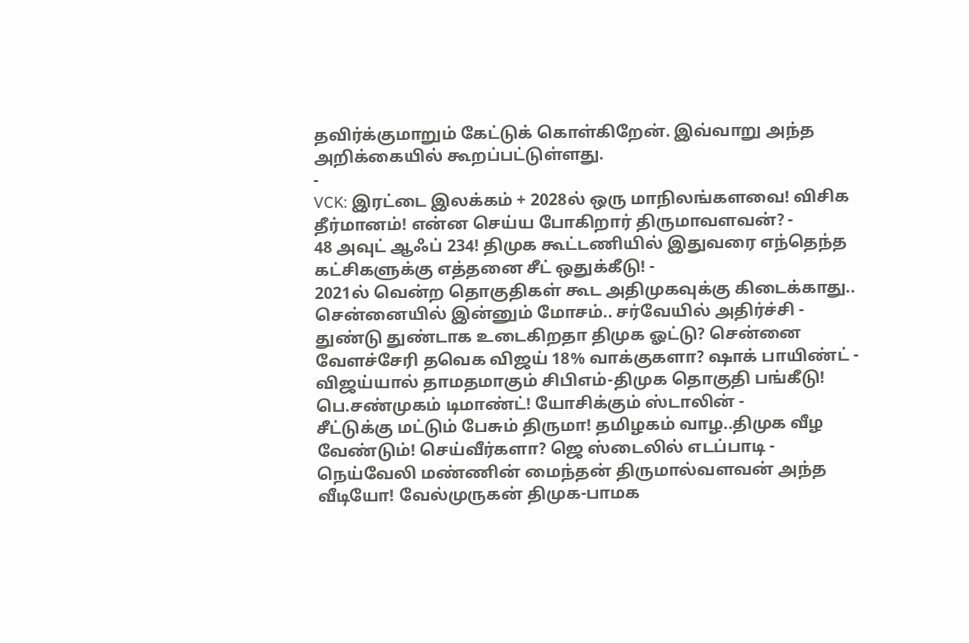தவிர்க்குமாறும் கேட்டுக் கொள்கிறேன். இவ்வாறு அந்த அறிக்கையில் கூறப்பட்டுள்ளது.
-
VCK: இரட்டை இலக்கம் + 2028ல் ஒரு மாநிலங்களவை! விசிக தீர்மானம்! என்ன செய்ய போகிறார் திருமாவளவன்? -
48 அவுட் ஆஃப் 234! திமுக கூட்டணியில் இதுவரை எந்தெந்த கட்சிகளுக்கு எத்தனை சீட் ஒதுக்கீடு! -
2021ல் வென்ற தொகுதிகள் கூட அதிமுகவுக்கு கிடைக்காது.. சென்னையில் இன்னும் மோசம்.. சர்வேயில் அதிர்ச்சி -
துண்டு துண்டாக உடைகிறதா திமுக ஓட்டு? சென்னை வேளச்சேரி தவெக விஜய் 18% வாக்குகளா? ஷாக் பாயிண்ட் -
விஜய்யால் தாமதமாகும் சிபிஎம்-திமுக தொகுதி பங்கீடு! பெ.சண்முகம் டிமாண்ட்! யோசிக்கும் ஸ்டாலின் -
சீட்டுக்கு மட்டும் பேசும் திருமா! தமிழகம் வாழ..திமுக வீழ வேண்டும்! செய்வீர்களா? ஜெ ஸ்டைலில் எடப்பாடி -
நெய்வேலி மண்ணின் மைந்தன் திருமால்வளவன் அந்த வீடியோ! வேல்முருகன் திமுக-பாமக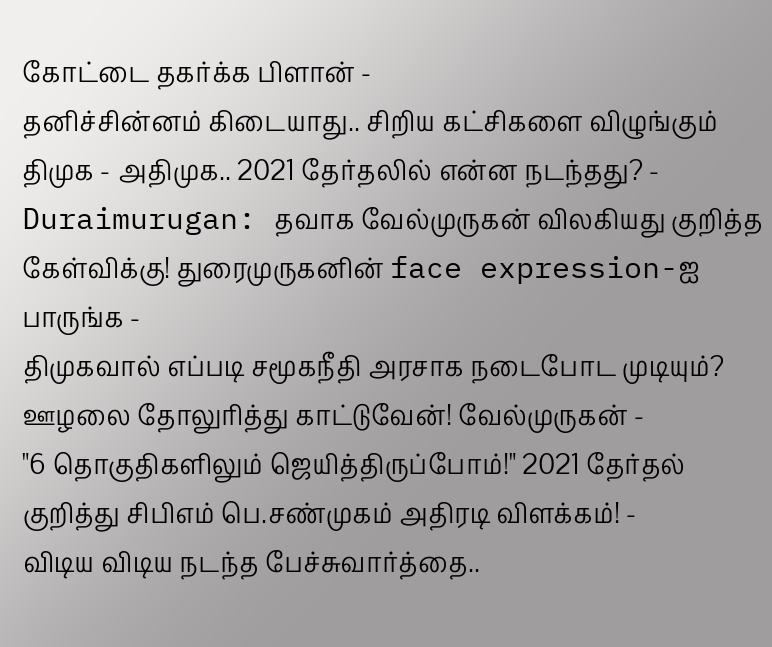கோட்டை தகர்க்க பிளான் -
தனிச்சின்னம் கிடையாது.. சிறிய கட்சிகளை விழுங்கும் திமுக - அதிமுக.. 2021 தேர்தலில் என்ன நடந்தது? -
Duraimurugan: தவாக வேல்முருகன் விலகியது குறித்த கேள்விக்கு! துரைமுருகனின் face expression-ஐ பாருங்க -
திமுகவால் எப்படி சமூகநீதி அரசாக நடைபோட முடியும்? ஊழலை தோலுரித்து காட்டுவேன்! வேல்முருகன் -
"6 தொகுதிகளிலும் ஜெயித்திருப்போம்!" 2021 தேர்தல் குறித்து சிபிஎம் பெ.சண்முகம் அதிரடி விளக்கம்! -
விடிய விடிய நடந்த பேச்சுவார்த்தை..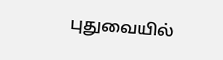புதுவையில்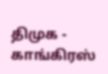திமுக - காங்கிரஸ்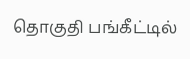தொகுதி பங்கீட்டில்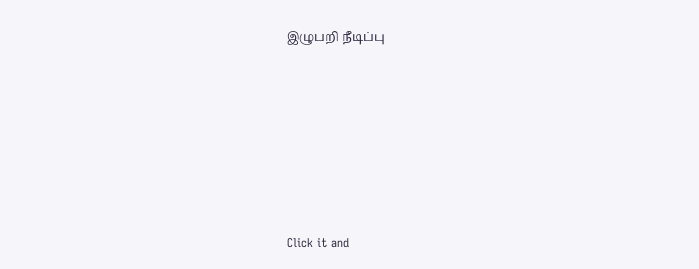இழுபறி நீடிப்பு











Click it and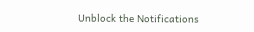Unblock the Notifications